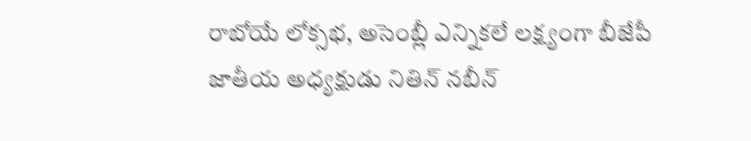రాబోయే లోక్సభ, అసెంబ్లీ ఎన్నికలే లక్ష్యంగా బీజేపీ జాతీయ అధ్యక్షుడు నితిన్ నబీన్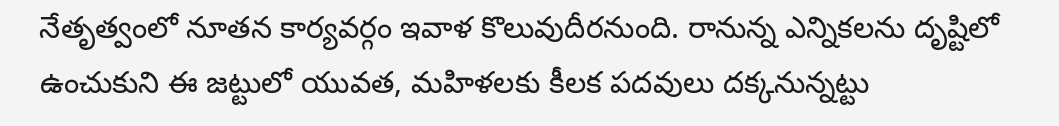నేతృత్వంలో నూతన కార్యవర్గం ఇవాళ కొలువుదీరనుంది. రానున్న ఎన్నికలను దృష్టిలో ఉంచుకుని ఈ జట్టులో యువత, మహిళలకు కీలక పదవులు దక్కనున్నట్టు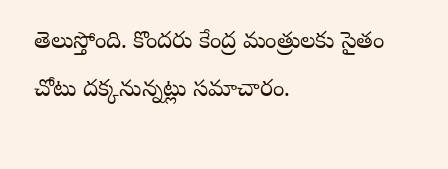తెలుస్తోంది. కొందరు కేంద్ర మంత్రులకు సైతం చోటు దక్కనున్నట్లు సమాచారం.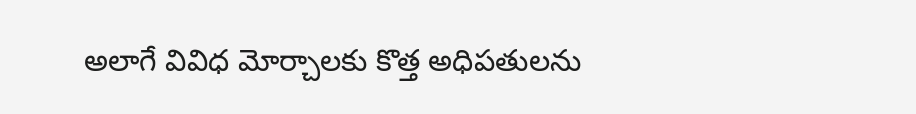అలాగే వివిధ మోర్చాలకు కొత్త అధిపతులను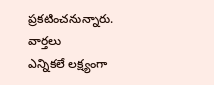ప్రకటించనున్నారు.
వార్తలు
ఎన్నికలే లక్ష్యంగా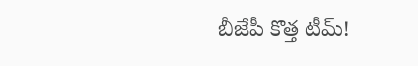బీజేపీ కొత్త టీమ్!